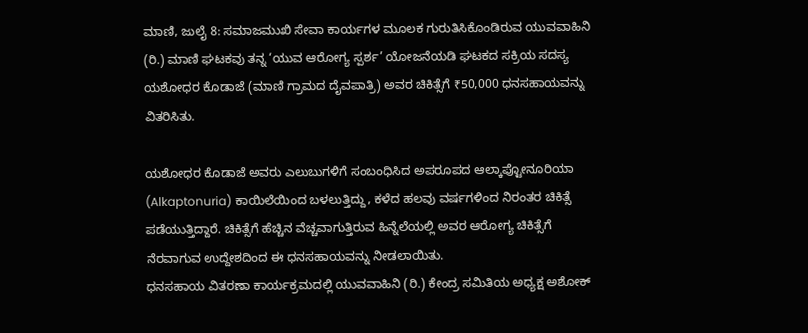ಮಾಣಿ, ಜುಲೈ 8: ಸಮಾಜಮುಖಿ ಸೇವಾ ಕಾರ್ಯಗಳ ಮೂಲಕ ಗುರುತಿಸಿಕೊಂಡಿರುವ ಯುವವಾಹಿನಿ (ರಿ.) ಮಾಣಿ ಘಟಕವು ತನ್ನ ‘ಯುವ ಆರೋಗ್ಯ ಸ್ಪರ್ಶ’ ಯೋಜನೆಯಡಿ ಘಟಕದ ಸಕ್ರಿಯ ಸದಸ್ಯ ಯಶೋಧರ ಕೊಡಾಜೆ (ಮಾಣಿ ಗ್ರಾಮದ ದೈವಪಾತ್ರಿ) ಅವರ ಚಿಕಿತ್ಸೆಗೆ ₹50,000 ಧನಸಹಾಯವನ್ನು ವಿತರಿಸಿತು.

ಯಶೋಧರ ಕೊಡಾಜೆ ಅವರು ಎಲುಬುಗಳಿಗೆ ಸಂಬಂಧಿಸಿದ ಅಪರೂಪದ ಆಲ್ಕಾಪ್ಟೋನೂರಿಯಾ (Alkaptonuria) ಕಾಯಿಲೆಯಿಂದ ಬಳಲುತ್ತಿದ್ದು, ಕಳೆದ ಹಲವು ವರ್ಷಗಳಿಂದ ನಿರಂತರ ಚಿಕಿತ್ಸೆ ಪಡೆಯುತ್ತಿದ್ದಾರೆ. ಚಿಕಿತ್ಸೆಗೆ ಹೆಚ್ಚಿನ ವೆಚ್ಚವಾಗುತ್ತಿರುವ ಹಿನ್ನೆಲೆಯಲ್ಲಿ ಅವರ ಆರೋಗ್ಯ ಚಿಕಿತ್ಸೆಗೆ ನೆರವಾಗುವ ಉದ್ದೇಶದಿಂದ ಈ ಧನಸಹಾಯವನ್ನು ನೀಡಲಾಯಿತು.
ಧನಸಹಾಯ ವಿತರಣಾ ಕಾರ್ಯಕ್ರಮದಲ್ಲಿ ಯುವವಾಹಿನಿ (ರಿ.) ಕೇಂದ್ರ ಸಮಿತಿಯ ಅಧ್ಯಕ್ಷ ಅಶೋಕ್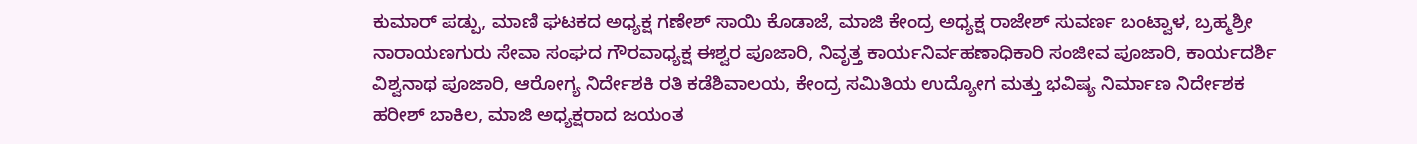ಕುಮಾರ್ ಪಡ್ಪು, ಮಾಣಿ ಘಟಕದ ಅಧ್ಯಕ್ಷ ಗಣೇಶ್ ಸಾಯಿ ಕೊಡಾಜೆ, ಮಾಜಿ ಕೇಂದ್ರ ಅಧ್ಯಕ್ಷ ರಾಜೇಶ್ ಸುವರ್ಣ ಬಂಟ್ವಾಳ, ಬ್ರಹ್ಮಶ್ರೀ ನಾರಾಯಣಗುರು ಸೇವಾ ಸಂಘದ ಗೌರವಾಧ್ಯಕ್ಷ ಈಶ್ವರ ಪೂಜಾರಿ, ನಿವೃತ್ತ ಕಾರ್ಯನಿರ್ವಹಣಾಧಿಕಾರಿ ಸಂಜೀವ ಪೂಜಾರಿ, ಕಾರ್ಯದರ್ಶಿ ವಿಶ್ವನಾಥ ಪೂಜಾರಿ, ಆರೋಗ್ಯ ನಿರ್ದೇಶಕಿ ರತಿ ಕಡೆಶಿವಾಲಯ, ಕೇಂದ್ರ ಸಮಿತಿಯ ಉದ್ಯೋಗ ಮತ್ತು ಭವಿಷ್ಯ ನಿರ್ಮಾಣ ನಿರ್ದೇಶಕ ಹರೀಶ್ ಬಾಕಿಲ, ಮಾಜಿ ಅಧ್ಯಕ್ಷರಾದ ಜಯಂತ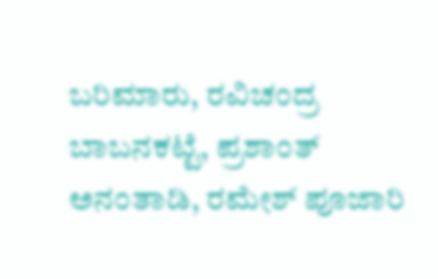ಬರಿಮಾರು, ರವಿಚಂದ್ರ ಬಾಬನಕಟ್ಟೆ, ಪ್ರಶಾಂತ್ ಅನಂತಾಡಿ, ರಮೇಶ್ ಪೂಜಾರಿ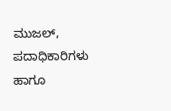ಮುಜಲ್, ಪದಾಧಿಕಾರಿಗಳು ಹಾಗೂ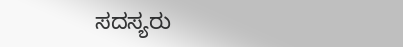ಸದಸ್ಯರು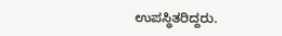ಉಪಸ್ಥಿತರಿದ್ದರು.